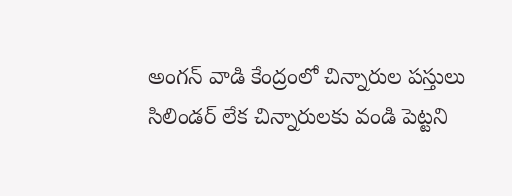అంగన్ వాడి కేంద్రంలో చిన్నారుల పస్తులు
సిలిండర్ లేక చిన్నారులకు వండి పెట్టని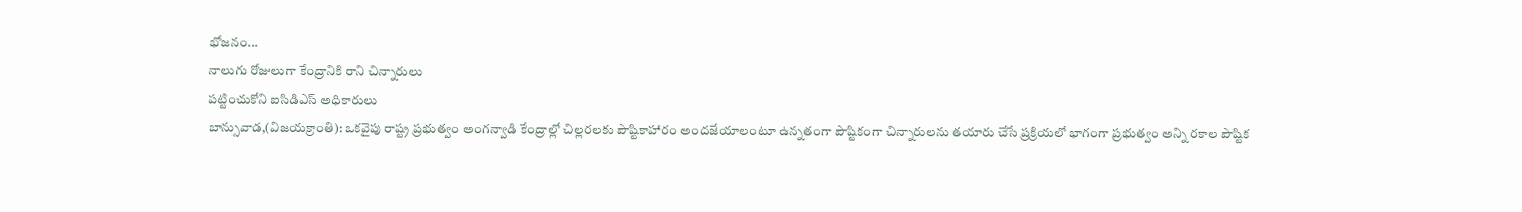భోజనం...
నాలుగు రోజులుగా కేంద్రానికి రాని చిన్నారులు
పట్టించుకోని ఐసిడిఎస్ అధికారులు
బాన్సువాడ,(విజయక్రాంతి): ఒకవైపు రాష్ట్ర ప్రభుత్వం అంగన్వాడి కేంద్రాల్లో చిల్లరలకు పౌష్టికాహారం అందజేయాలంటూ ఉన్నతంగా పౌష్టికంగా చిన్నారులను తయారు చేసే ప్రక్రియలో భాగంగా ప్రభుత్వం అన్ని రకాల పౌష్టిక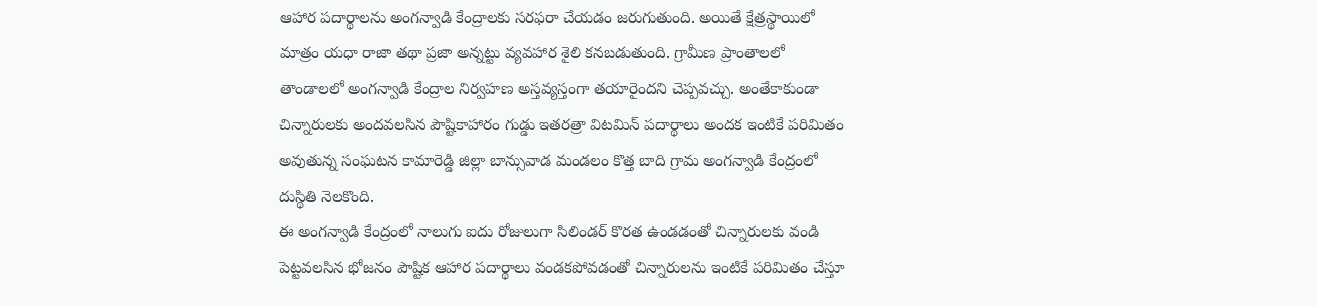ఆహార పదార్థాలను అంగన్వాడి కేంద్రాలకు సరఫరా చేయడం జరుగుతుంది. అయితే క్షేత్రస్థాయిలో మాత్రం యధా రాజా తథా ప్రజా అన్నట్టు వ్యవహార శైలి కనబడుతుంది. గ్రామీణ ప్రాంతాలలో తాండాలలో అంగన్వాడి కేంద్రాల నిర్వహణ అస్తవ్యస్తంగా తయారైందని చెప్పవచ్చు. అంతేకాకుండా చిన్నారులకు అందవలసిన పౌష్టికాహారం గుడ్డు ఇతరత్రా విటమిన్ పదార్థాలు అందక ఇంటికే పరిమితం అవుతున్న సంఘటన కామారెడ్డి జిల్లా బాన్సువాడ మండలం కొత్త బాది గ్రామ అంగన్వాడి కేంద్రంలో దుస్థితి నెలకొంది.
ఈ అంగన్వాడి కేంద్రంలో నాలుగు ఐదు రోజులుగా సిలిండర్ కొరత ఉండడంతో చిన్నారులకు వండి పెట్టవలసిన భోజనం పౌష్టిక ఆహార పదార్థాలు వండకపోవడంతో చిన్నారులను ఇంటికే పరిమితం చేస్తూ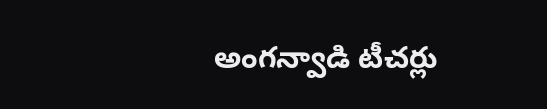అంగన్వాడి టీచర్లు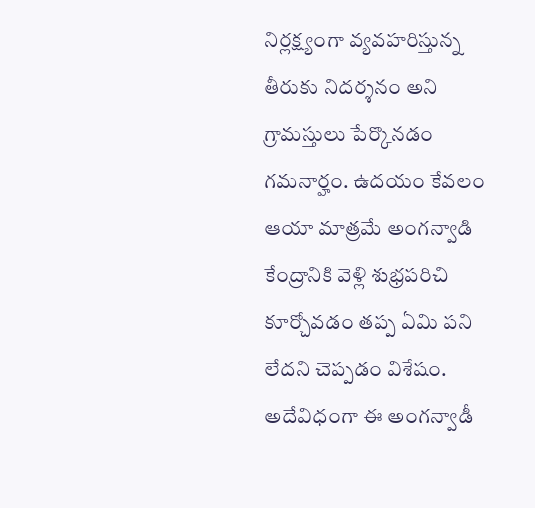నిర్లక్ష్యంగా వ్యవహరిస్తున్న తీరుకు నిదర్శనం అని గ్రామస్తులు పేర్కొనడం గమనార్హం. ఉదయం కేవలం ఆయా మాత్రమే అంగన్వాడి కేంద్రానికి వెళ్లి శుభ్రపరిచి కూర్చోవడం తప్ప ఏమి పని లేదని చెప్పడం విశేషం.
అదేవిధంగా ఈ అంగన్వాడీ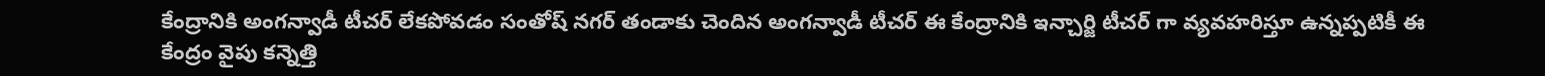కేంద్రానికి అంగన్వాడీ టీచర్ లేకపోవడం సంతోష్ నగర్ తండాకు చెందిన అంగన్వాడీ టీచర్ ఈ కేంద్రానికి ఇన్చార్జి టీచర్ గా వ్యవహరిస్తూ ఉన్నప్పటికీ ఈ కేంద్రం వైపు కన్నెత్తి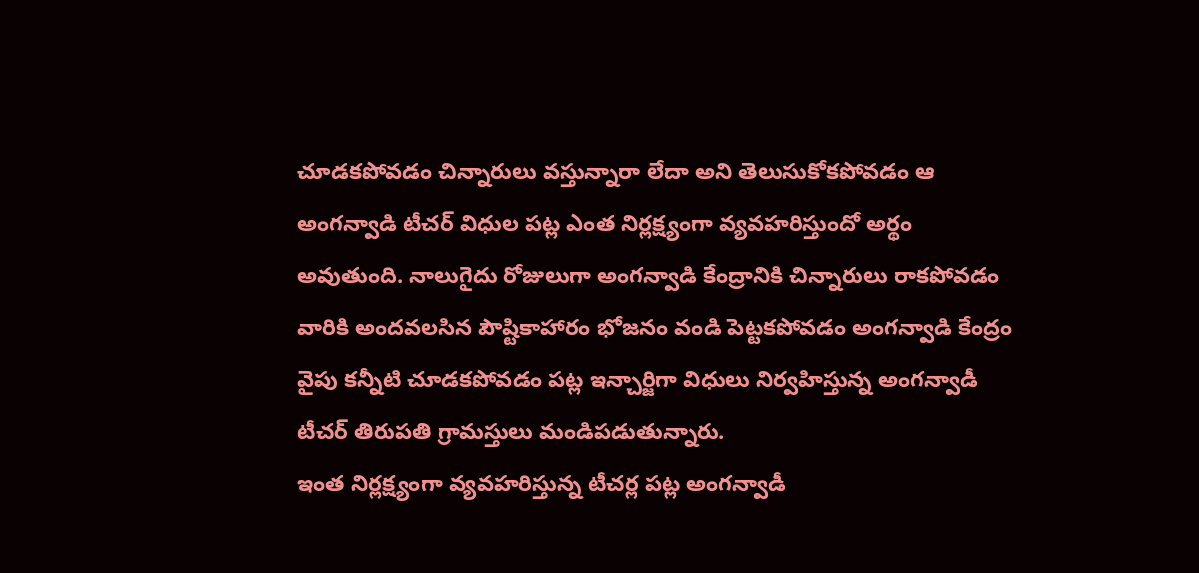చూడకపోవడం చిన్నారులు వస్తున్నారా లేదా అని తెలుసుకోకపోవడం ఆ అంగన్వాడి టీచర్ విధుల పట్ల ఎంత నిర్లక్ష్యంగా వ్యవహరిస్తుందో అర్థం అవుతుంది. నాలుగైదు రోజులుగా అంగన్వాడి కేంద్రానికి చిన్నారులు రాకపోవడం వారికి అందవలసిన పౌష్టికాహారం భోజనం వండి పెట్టకపోవడం అంగన్వాడి కేంద్రం వైపు కన్నీటి చూడకపోవడం పట్ల ఇన్చార్జిగా విధులు నిర్వహిస్తున్న అంగన్వాడీ టీచర్ తిరుపతి గ్రామస్తులు మండిపడుతున్నారు.
ఇంత నిర్లక్ష్యంగా వ్యవహరిస్తున్న టీచర్ల పట్ల అంగన్వాడీ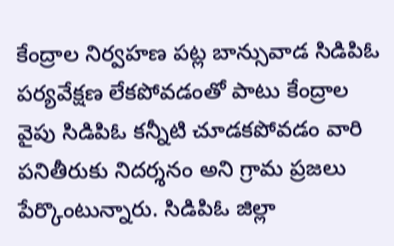కేంద్రాల నిర్వహణ పట్ల బాన్సువాడ సిడిపిఓ పర్యవేక్షణ లేకపోవడంతో పాటు కేంద్రాల వైపు సిడిపిఓ కన్నీటి చూడకపోవడం వారి పనితీరుకు నిదర్శనం అని గ్రామ ప్రజలు పేర్కొంటున్నారు. సిడిపిఓ జిల్లా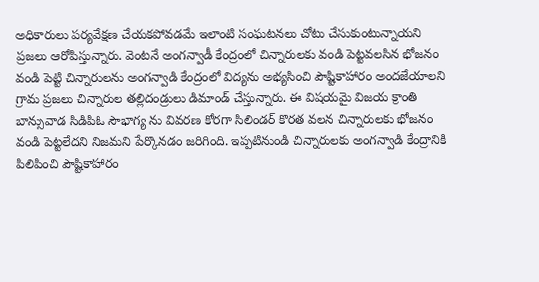అధికారులు పర్యవేక్షణ చేయకపోవడమే ఇలాంటి సంఘటనలు చోటు చేసుకుంటున్నాయని ప్రజలు ఆరోపిస్తున్నారు. వెంటనే అంగన్వాడీ కేంద్రంలో చిన్నారులకు వండి పెట్టవలసిన భోజనం వండి పెట్టి చిన్నారులను అంగన్వాడి కేంద్రంలో విద్యను అభ్యసించి పౌష్టికాహారం అందజేయాలని గ్రామ ప్రజలు చిన్నారుల తల్లిదండ్రులు డిమాండ్ చేస్తున్నారు. ఈ విషయమై విజయ క్రాంతి బాన్సువాడ సిడిపిఓ సౌభాగ్య ను వివరణ కోరగా సిలిండర్ కొరత వలన చిన్నారులకు భోజనం వండి పెట్టలేదని నిజమని పేర్కొనడం జరిగింది. ఇప్పటినుండి చిన్నారులకు అంగన్వాడి కేంద్రానికి పిలిపించి పౌష్టికాహారం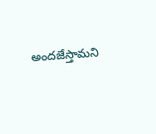అందజేస్తామని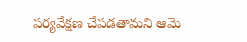పర్యవేక్షణ చేపడతామని ఆమె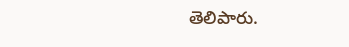తెలిపారు.